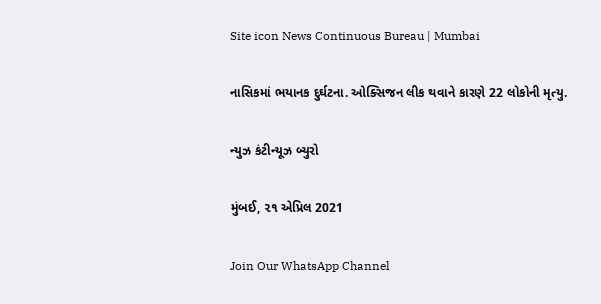Site icon News Continuous Bureau | Mumbai

નાસિકમાં ભયાનક દુર્ઘટના. ઓક્સિજન લીક થવાને કારણે 22 લોકોની મૃત્યુ.

ન્યુઝ કંટીન્યૂઝ બ્યુરો

મુંબઈ, ૨૧ એપ્રિલ 2021

Join Our WhatsApp Channel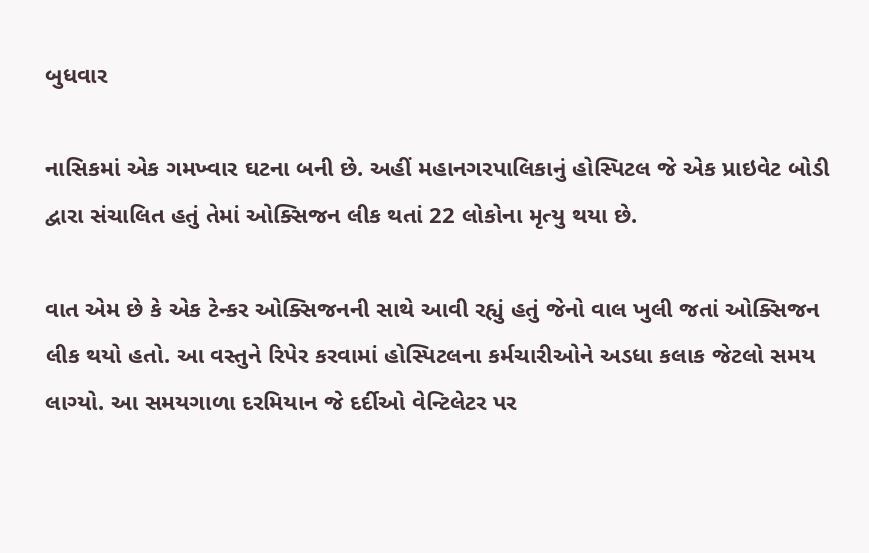બુધવાર

નાસિકમાં એક ગમખ્વાર ઘટના બની છે. અહીં મહાનગરપાલિકાનું હોસ્પિટલ જે એક પ્રાઇવેટ બોડી દ્વારા સંચાલિત હતું તેમાં ઓક્સિજન લીક થતાં 22 લોકોના મૃત્યુ થયા છે.

વાત એમ છે કે એક ટેન્કર ઓક્સિજનની સાથે આવી રહ્યું હતું જેનો વાલ ખુલી જતાં ઓક્સિજન લીક થયો હતો. આ વસ્તુને રિપેર કરવામાં હોસ્પિટલના કર્મચારીઓને અડધા કલાક જેટલો સમય લાગ્યો. આ સમયગાળા દરમિયાન જે દર્દીઓ વેન્ટિલેટર પર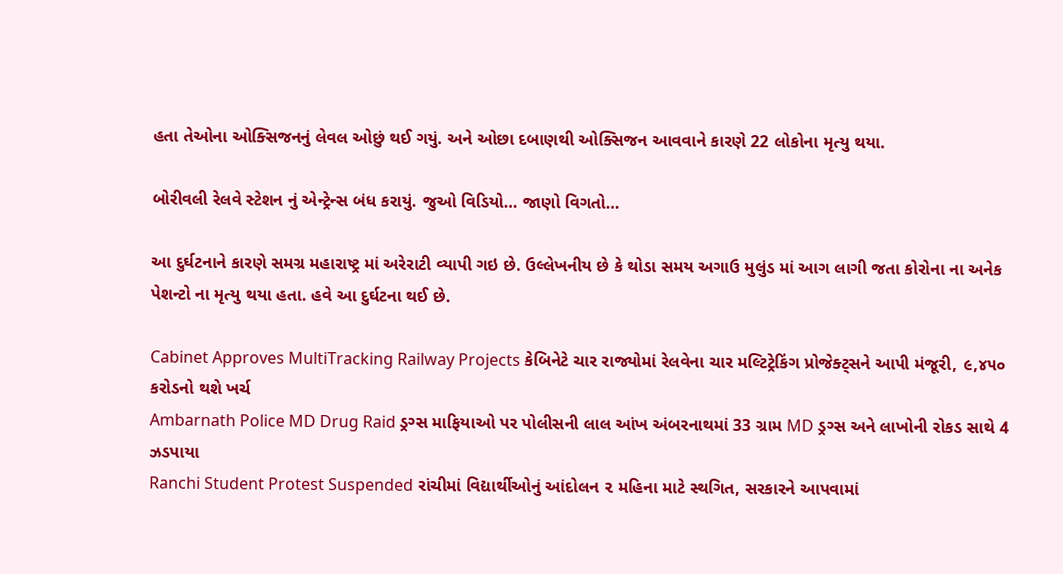હતા તેઓના ઓક્સિજનનું લેવલ ઓછું થઈ ગયું. અને ઓછા દબાણથી ઓક્સિજન આવવાને કારણે 22 લોકોના મૃત્યુ થયા.

બોરીવલી રેલવે સ્ટેશન નું એન્ટ્રેન્સ બંધ કરાયું. જુઓ વિડિયો… જાણો વિગતો…

આ દુર્ઘટનાને કારણે સમગ્ર મહારાષ્ટ્ર માં અરેરાટી વ્યાપી ગઇ છે. ઉલ્લેખનીય છે કે થોડા સમય અગાઉ મુલુંડ માં આગ લાગી જતા કોરોના ના અનેક પેશન્ટો ના મૃત્યુ થયા હતા. હવે આ દુર્ઘટના થઈ છે.

Cabinet Approves MultiTracking Railway Projects કેબિનેટે ચાર રાજ્યોમાં રેલવેના ચાર મલ્ટિટ્રેકિંગ પ્રોજેક્ટ્સને આપી મંજૂરી, ૯,૪૫૦ કરોડનો થશે ખર્ચ
Ambarnath Police MD Drug Raid ડ્રગ્સ માફિયાઓ પર પોલીસની લાલ આંખ અંબરનાથમાં 33 ગ્રામ MD ડ્રગ્સ અને લાખોની રોકડ સાથે 4 ઝડપાયા
Ranchi Student Protest Suspended રાંચીમાં વિદ્યાર્થીઓનું આંદોલન ૨ મહિના માટે સ્થગિત, સરકારને આપવામાં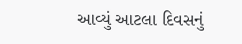આવ્યું આટલા દિવસનું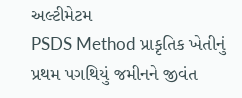અલ્ટીમેટમ
PSDS Method પ્રાકૃતિક ખેતીનું પ્રથમ પગથિયું જમીનને જીવંત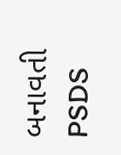બનાવતી PSDS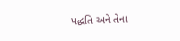પદ્ધતિ અને તેના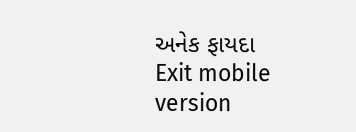અનેક ફાયદા
Exit mobile version